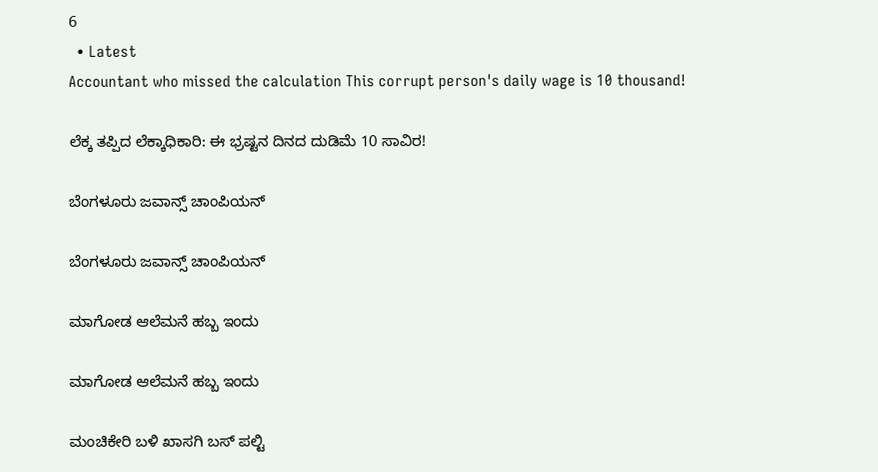6
  • Latest
Accountant who missed the calculation This corrupt person's daily wage is 10 thousand!

ಲೆಕ್ಕ ತಪ್ಪಿದ ಲೆಕ್ಕಾಧಿಕಾರಿ: ಈ ಭ್ರಷ್ಟನ ದಿನದ ದುಡಿಮೆ 10 ಸಾವಿರ!

ಬೆಂಗಳೂರು ಜವಾನ್ಸ್ ಚಾಂಪಿಯನ್

ಬೆಂಗಳೂರು ಜವಾನ್ಸ್ ಚಾಂಪಿಯನ್

ಮಾಗೋಡ ಆಲೆಮನೆ ಹಬ್ಬ ಇಂದು

ಮಾಗೋಡ ಆಲೆಮನೆ ಹಬ್ಬ ಇಂದು

ಮಂಚಿಕೇರಿ‌ ಬಳಿ ಖಾಸಗಿ ಬಸ್ ಪಲ್ಟಿ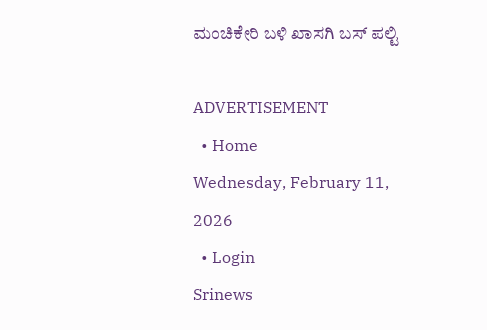ಮಂಚಿಕೇರಿ‌ ಬಳಿ ಖಾಸಗಿ ಬಸ್ ಪಲ್ಟಿ

ADVERTISEMENT
  • Home
Wednesday, February 11, 2026
  • Login
Srinews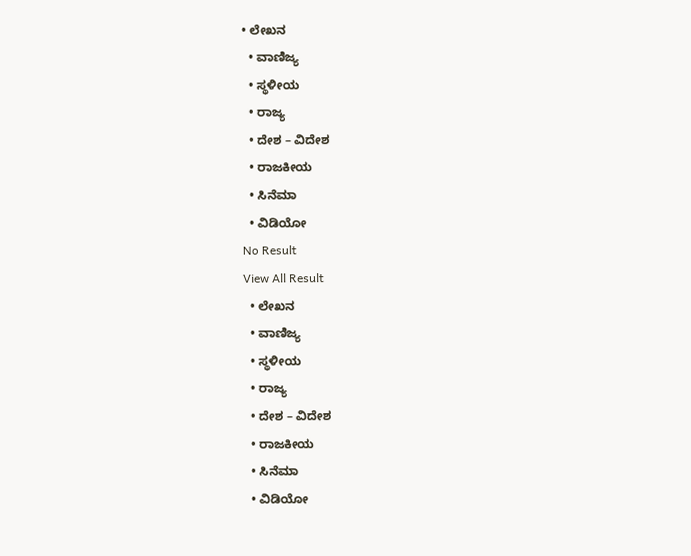• ಲೇಖನ
  • ವಾಣಿಜ್ಯ
  • ಸ್ಥಳೀಯ
  • ರಾಜ್ಯ
  • ದೇಶ – ವಿದೇಶ
  • ರಾಜಕೀಯ
  • ಸಿನೆಮಾ
  • ವಿಡಿಯೋ
No Result
View All Result
  • ಲೇಖನ
  • ವಾಣಿಜ್ಯ
  • ಸ್ಥಳೀಯ
  • ರಾಜ್ಯ
  • ದೇಶ – ವಿದೇಶ
  • ರಾಜಕೀಯ
  • ಸಿನೆಮಾ
  • ವಿಡಿಯೋ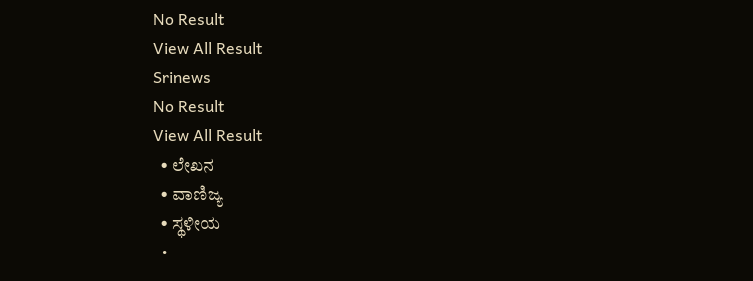No Result
View All Result
Srinews
No Result
View All Result
  • ಲೇಖನ
  • ವಾಣಿಜ್ಯ
  • ಸ್ಥಳೀಯ
  •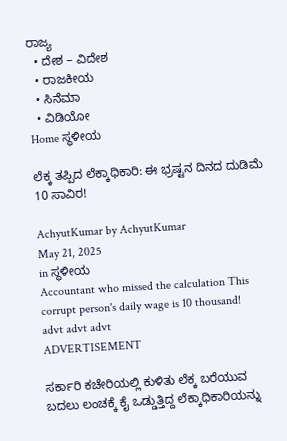ರಾಜ್ಯ
  • ದೇಶ – ವಿದೇಶ
  • ರಾಜಕೀಯ
  • ಸಿನೆಮಾ
  • ವಿಡಿಯೋ
Home ಸ್ಥಳೀಯ

ಲೆಕ್ಕ ತಪ್ಪಿದ ಲೆಕ್ಕಾಧಿಕಾರಿ: ಈ ಭ್ರಷ್ಟನ ದಿನದ ದುಡಿಮೆ 10 ಸಾವಿರ!

AchyutKumar by AchyutKumar
May 21, 2025
in ಸ್ಥಳೀಯ
Accountant who missed the calculation This corrupt person's daily wage is 10 thousand!
advt advt advt
ADVERTISEMENT

ಸರ್ಕಾರಿ ಕಚೇರಿಯಲ್ಲಿ ಕುಳಿತು ಲೆಕ್ಕ ಬರೆಯುವ ಬದಲು ಲಂಚಕ್ಕೆ ಕೈ ಒಡ್ಡುತ್ತಿದ್ದ ಲೆಕ್ಕಾಧಿಕಾರಿಯನ್ನು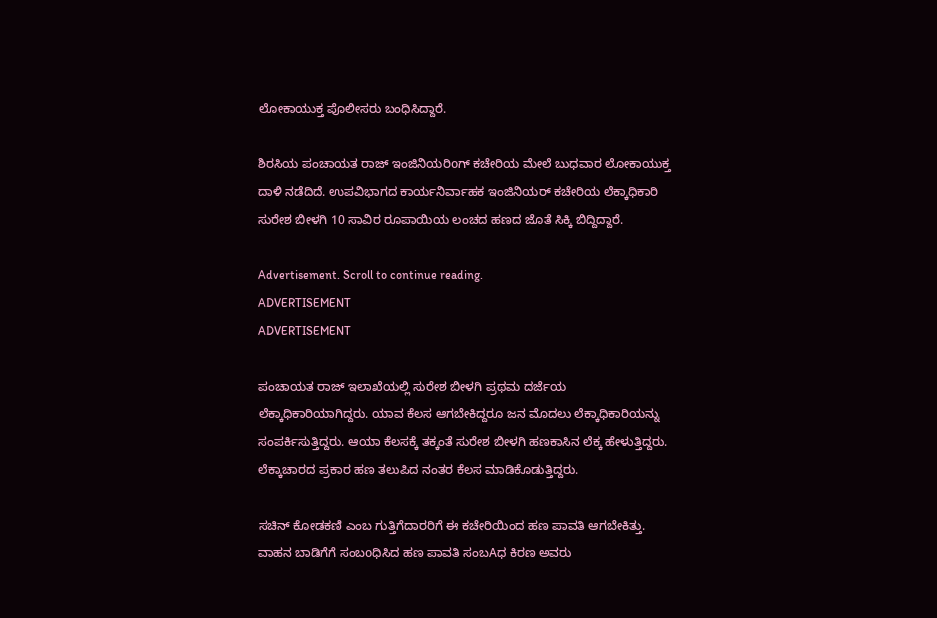ಲೋಕಾಯುಕ್ತ ಪೊಲೀಸರು ಬಂಧಿಸಿದ್ದಾರೆ.

ಶಿರಸಿಯ ಪಂಚಾಯತ ರಾಜ್ ಇಂಜಿನಿಯರಿoಗ್ ಕಚೇರಿಯ ಮೇಲೆ ಬುಧವಾರ ಲೋಕಾಯುಕ್ತ ದಾಳಿ ನಡೆದಿದೆ. ಉಪವಿಭಾಗದ ಕಾರ್ಯನಿರ್ವಾಹಕ ಇಂಜಿನಿಯರ್ ಕಚೇರಿಯ ಲೆಕ್ಕಾಧಿಕಾರಿ ಸುರೇಶ ಬೀಳಗಿ 10 ಸಾವಿರ ರೂಪಾಯಿಯ ಲಂಚದ ಹಣದ ಜೊತೆ ಸಿಕ್ಕಿ ಬಿದ್ದಿದ್ದಾರೆ.

Advertisement. Scroll to continue reading.
ADVERTISEMENT
ADVERTISEMENT

ಪಂಚಾಯತ ರಾಜ್ ಇಲಾಖೆಯಲ್ಲಿ ಸುರೇಶ ಬೀಳಗಿ ಪ್ರಥಮ ದರ್ಜೆಯ ಲೆಕ್ಕಾಧಿಕಾರಿಯಾಗಿದ್ದರು. ಯಾವ ಕೆಲಸ ಆಗಬೇಕಿದ್ದರೂ ಜನ ಮೊದಲು ಲೆಕ್ಕಾಧಿಕಾರಿಯನ್ನು ಸಂಪರ್ಕಿಸುತ್ತಿದ್ದರು. ಆಯಾ ಕೆಲಸಕ್ಕೆ ತಕ್ಕಂತೆ ಸುರೇಶ ಬೀಳಗಿ ಹಣಕಾಸಿನ ಲೆಕ್ಕ ಹೇಳುತ್ತಿದ್ದರು. ಲೆಕ್ಕಾಚಾರದ ಪ್ರಕಾರ ಹಣ ತಲುಪಿದ ನಂತರ ಕೆಲಸ ಮಾಡಿಕೊಡುತ್ತಿದ್ದರು.

ಸಚಿನ್ ಕೋಡಕಣಿ ಎಂಬ ಗುತ್ತಿಗೆದಾರರಿಗೆ ಈ ಕಚೇರಿಯಿಂದ ಹಣ ಪಾವತಿ ಆಗಬೇಕಿತ್ತು. ವಾಹನ ಬಾಡಿಗೆಗೆ ಸಂಬoಧಿಸಿದ ಹಣ ಪಾವತಿ ಸಂಬAಧ ಕಿರಣ ಅವರು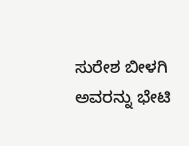ಸುರೇಶ ಬೀಳಗಿ ಅವರನ್ನು ಭೇಟಿ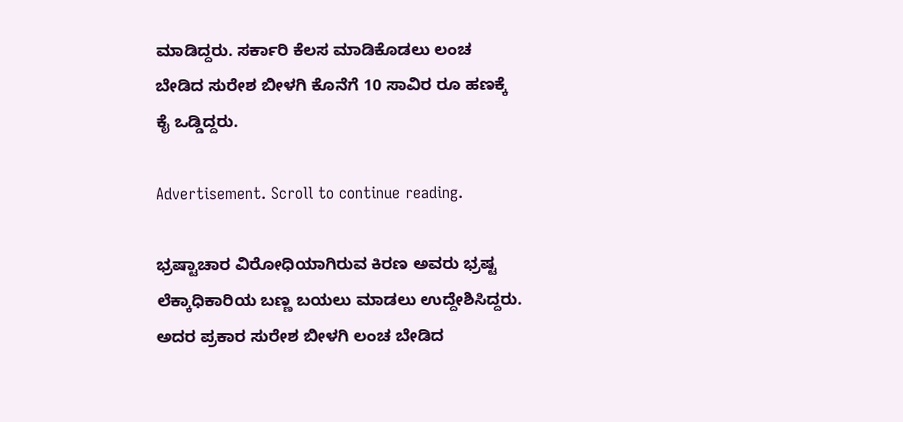ಮಾಡಿದ್ದರು. ಸರ್ಕಾರಿ ಕೆಲಸ ಮಾಡಿಕೊಡಲು ಲಂಚ ಬೇಡಿದ ಸುರೇಶ ಬೀಳಗಿ ಕೊನೆಗೆ 10 ಸಾವಿರ ರೂ ಹಣಕ್ಕೆ ಕೈ ಒಡ್ಡಿದ್ದರು.

Advertisement. Scroll to continue reading.

ಭ್ರಷ್ಟಾಚಾರ ವಿರೋಧಿಯಾಗಿರುವ ಕಿರಣ ಅವರು ಭ್ರಷ್ಟ ಲೆಕ್ಕಾಧಿಕಾರಿಯ ಬಣ್ಣ ಬಯಲು ಮಾಡಲು ಉದ್ದೇಶಿಸಿದ್ದರು. ಅದರ ಪ್ರಕಾರ ಸುರೇಶ ಬೀಳಗಿ ಲಂಚ ಬೇಡಿದ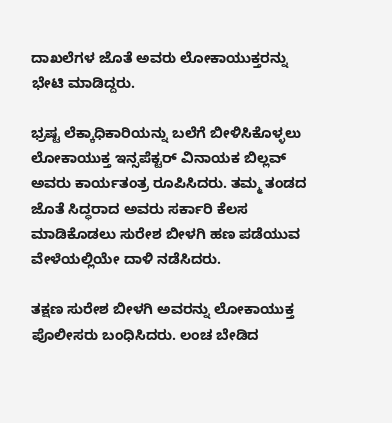ದಾಖಲೆಗಳ ಜೊತೆ ಅವರು ಲೋಕಾಯುಕ್ತರನ್ನು ಭೇಟಿ ಮಾಡಿದ್ದರು.

ಭ್ರಷ್ಟ ಲೆಕ್ಕಾಧಿಕಾರಿಯನ್ನು ಬಲೆಗೆ ಬೀಳಿಸಿಕೊಳ್ಳಲು ಲೋಕಾಯುಕ್ತ ಇನ್ಸಪೆಕ್ಟರ್ ವಿನಾಯಕ ಬಿಲ್ಲವ್ ಅವರು ಕಾರ್ಯತಂತ್ರ ರೂಪಿಸಿದರು. ತಮ್ಮ ತಂಡದ ಜೊತೆ ಸಿದ್ಧರಾದ ಅವರು ಸರ್ಕಾರಿ ಕೆಲಸ ಮಾಡಿಕೊಡಲು ಸುರೇಶ ಬೀಳಗಿ ಹಣ ಪಡೆಯುವ ವೇಳೆಯಲ್ಲಿಯೇ ದಾಳಿ ನಡೆಸಿದರು.

ತಕ್ಷಣ ಸುರೇಶ ಬೀಳಗಿ ಅವರನ್ನು ಲೋಕಾಯುಕ್ತ ಪೊಲೀಸರು ಬಂಧಿಸಿದರು. ಲಂಚ ಬೇಡಿದ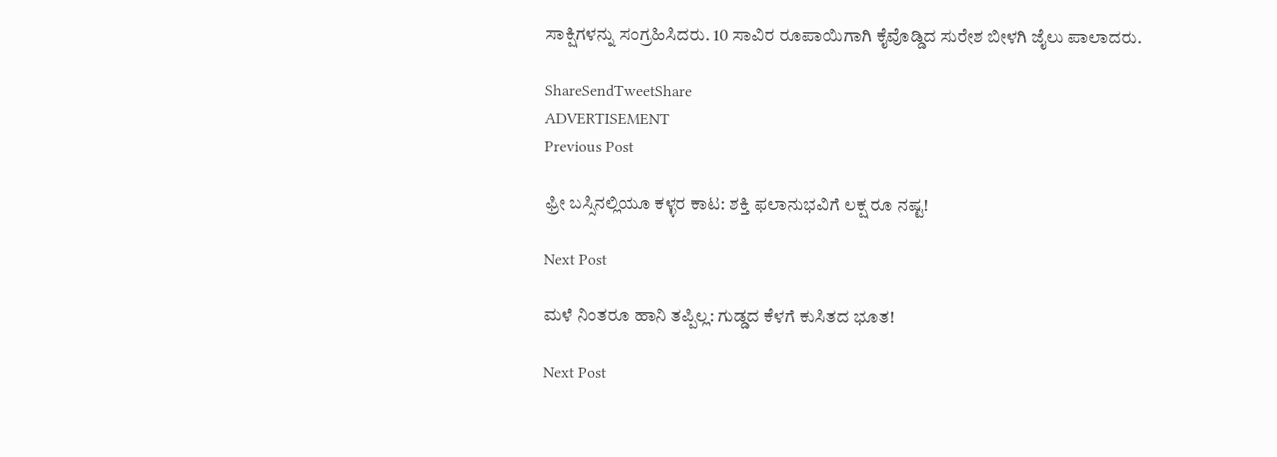ಸಾಕ್ಷಿಗಳನ್ನು ಸಂಗ್ರಹಿಸಿದರು. 10 ಸಾವಿರ ರೂಪಾಯಿಗಾಗಿ ಕೈವೊಡ್ಡಿದ ಸುರೇಶ ಬೀಳಗಿ ಜೈಲು ಪಾಲಾದರು.

ShareSendTweetShare
ADVERTISEMENT
Previous Post

ಫ್ರೀ ಬಸ್ಸಿನಲ್ಲಿಯೂ ಕಳ್ಳರ ಕಾಟ: ಶಕ್ತಿ ಫಲಾನುಭವಿಗೆ ಲಕ್ಷ ರೂ ನಷ್ಟ!

Next Post

ಮಳೆ ನಿಂತರೂ ಹಾನಿ ತಪ್ಪಿಲ್ಲ: ಗುಡ್ಡದ ಕೆಳಗೆ ಕುಸಿತದ ಭೂತ!

Next Post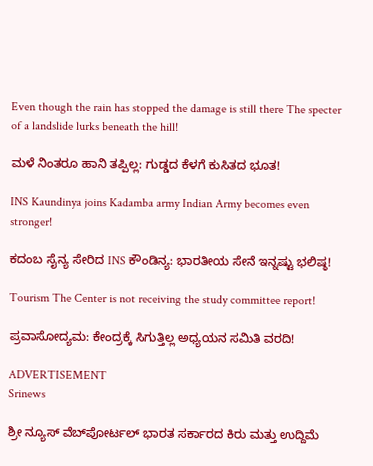Even though the rain has stopped the damage is still there The specter of a landslide lurks beneath the hill!

ಮಳೆ ನಿಂತರೂ ಹಾನಿ ತಪ್ಪಿಲ್ಲ: ಗುಡ್ಡದ ಕೆಳಗೆ ಕುಸಿತದ ಭೂತ!

INS Kaundinya joins Kadamba army Indian Army becomes even stronger!

ಕದಂಬ ಸೈನ್ಯ ಸೇರಿದ INS ಕೌಂಡಿನ್ಯ: ಭಾರತೀಯ ಸೇನೆ ಇನ್ನಷ್ಟು ಭಲಿಷ್ಠ!

Tourism The Center is not receiving the study committee report!

ಪ್ರವಾಸೋದ್ಯಮ: ಕೇಂದ್ರಕ್ಕೆ ಸಿಗುತ್ತಿಲ್ಲ ಅಧ್ಯಯನ ಸಮಿತಿ ವರದಿ!

ADVERTISEMENT
Srinews

ಶ್ರೀ ನ್ಯೂಸ್ ವೆಬ್‌ಪೋರ್ಟಲ್ ಭಾರತ ಸರ್ಕಾರದ ಕಿರು ಮತ್ತು ಉದ್ದಿಮೆ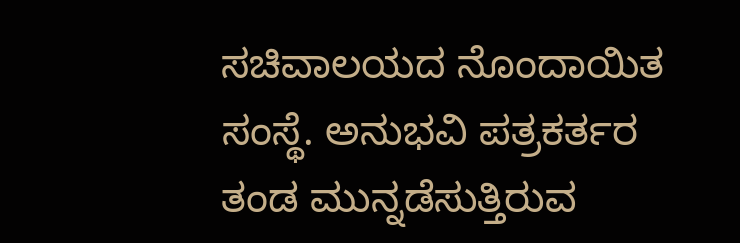ಸಚಿವಾಲಯದ ನೊಂದಾಯಿತ ಸಂಸ್ಥೆ. ಅನುಭವಿ ಪತ್ರಕರ್ತರ ತಂಡ ಮುನ್ನಡೆಸುತ್ತಿರುವ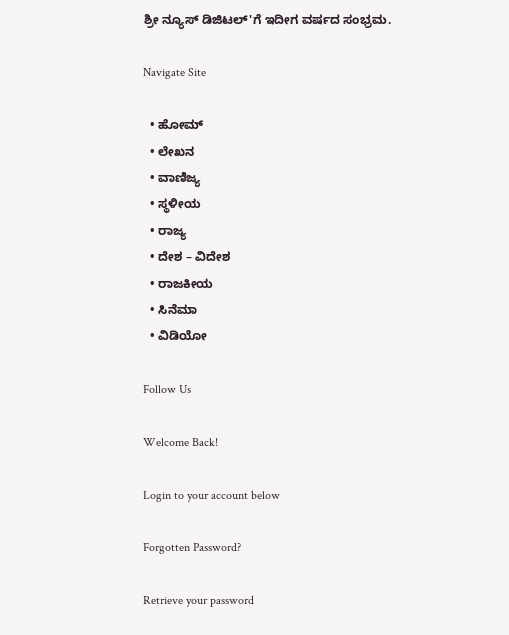ಶ್ರೀ ನ್ಯೂಸ್ ಡಿಜಿಟಲ್'ಗೆ ಇದೀಗ ವರ್ಷದ ಸಂಭ್ರಮ.

Navigate Site

  • ಹೋಮ್
  • ಲೇಖನ
  • ವಾಣಿಜ್ಯ
  • ಸ್ಥಳೀಯ
  • ರಾಜ್ಯ
  • ದೇಶ – ವಿದೇಶ
  • ರಾಜಕೀಯ
  • ಸಿನೆಮಾ
  • ವಿಡಿಯೋ

Follow Us

Welcome Back!

Login to your account below

Forgotten Password?

Retrieve your password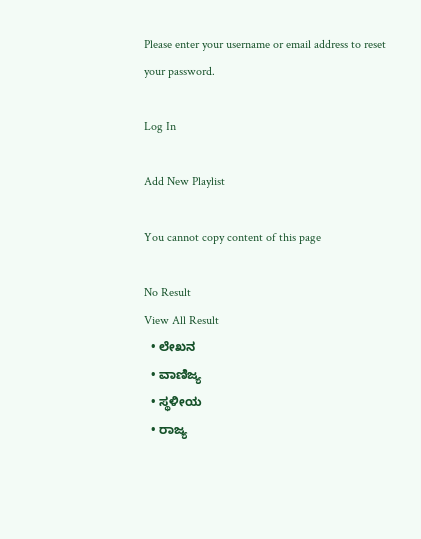Please enter your username or email address to reset your password.

Log In

Add New Playlist

You cannot copy content of this page

No Result
View All Result
  • ಲೇಖನ
  • ವಾಣಿಜ್ಯ
  • ಸ್ಥಳೀಯ
  • ರಾಜ್ಯ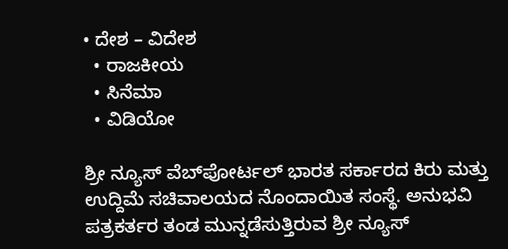• ದೇಶ – ವಿದೇಶ
  • ರಾಜಕೀಯ
  • ಸಿನೆಮಾ
  • ವಿಡಿಯೋ

ಶ್ರೀ ನ್ಯೂಸ್ ವೆಬ್‌ಪೋರ್ಟಲ್ ಭಾರತ ಸರ್ಕಾರದ ಕಿರು ಮತ್ತು ಉದ್ದಿಮೆ ಸಚಿವಾಲಯದ ನೊಂದಾಯಿತ ಸಂಸ್ಥೆ. ಅನುಭವಿ ಪತ್ರಕರ್ತರ ತಂಡ ಮುನ್ನಡೆಸುತ್ತಿರುವ ಶ್ರೀ ನ್ಯೂಸ್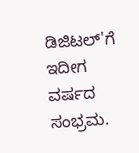ಡಿಜಿಟಲ್'ಗೆ ಇದೀಗ ವರ್ಷದ ಸಂಭ್ರಮ.